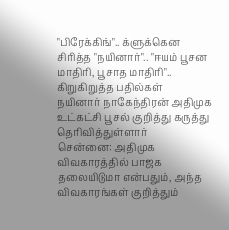"பிரேக்கிங்".. க்ளுக்கென சிரித்த "நயினார்".. "ஈயம் பூசன மாதிரி, பூசாத மாதிரி".. கிறுகிறுத்த பதில்கள்
நயினார் நாகேந்திரன் அதிமுக உட்கட்சி பூசல் குறித்து கருத்து தெரிவித்துள்ளார்
சென்னை: அதிமுக விவகாரத்தில் பாஜக தலையிடுமா என்பதும், அந்த விவகாரங்கள் குறித்தும்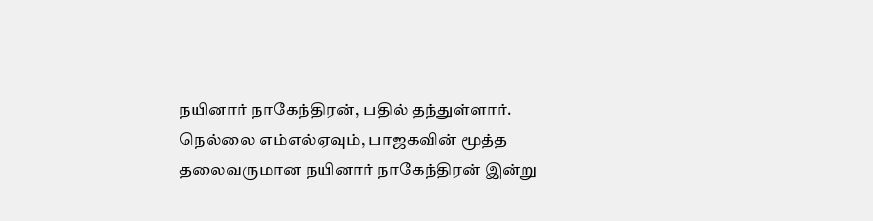நயினார் நாகேந்திரன், பதில் தந்துள்ளார்.
நெல்லை எம்எல்ஏவும், பாஜகவின் மூத்த தலைவருமான நயினார் நாகேந்திரன் இன்று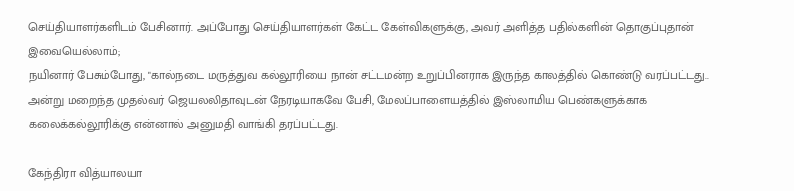செய்தியாளர்களிடம் பேசினார். அப்போது செய்தியாளர்கள் கேட்ட கேள்விகளுக்கு, அவர் அளித்த பதில்களின் தொகுப்புதான் இவையெல்லாம்;
நயினார் பேசும்போது, "கால்நடை மருத்துவ கல்லூரியை நான் சட்டமன்ற உறுப்பினராக இருந்த காலத்தில் கொண்டு வரப்பட்டது.. அன்று மறைந்த முதல்வர் ஜெயலலிதாவுடன் நேரடியாகவே பேசி, மேலப்பாளையத்தில் இஸ்லாமிய பெண்களுக்காக கலைக்கல்லூரிக்கு என்னால் அனுமதி வாங்கி தரப்பட்டது.

கேந்திரா வித்யாலயா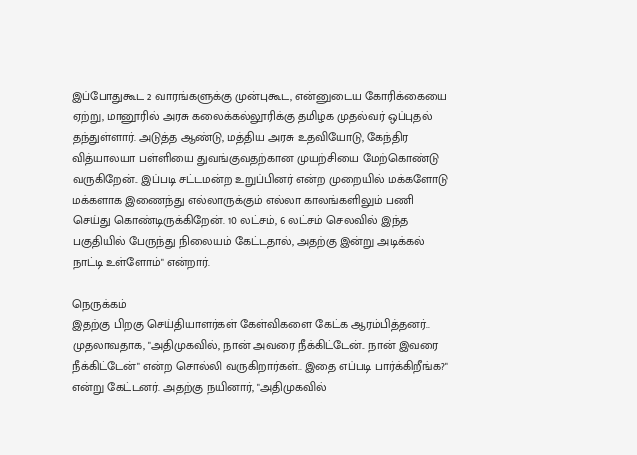இப்போதுகூட 2 வாரங்களுக்கு முன்புகூட, என்னுடைய கோரிக்கையை ஏற்று, மானூரில் அரசு கலைக்கல்லூரிக்கு தமிழக முதல்வர் ஒப்புதல் தந்துள்ளார். அடுத்த ஆண்டு, மத்திய அரசு உதவியோடு, கேந்திர வித்யாலயா பள்ளியை துவங்குவதற்கான முயற்சியை மேற்கொண்டு வருகிறேன்.. இப்படி சட்டமன்ற உறுப்பினர் என்ற முறையில் மக்களோடு மக்களாக இணைந்து எல்லாருக்கும் எல்லா காலங்களிலும் பணி செய்து கொண்டிருக்கிறேன். 10 லட்சம், 6 லட்சம் செலவில் இந்த பகுதியில் பேருந்து நிலையம் கேட்டதால், அதற்கு இன்று அடிக்கல் நாட்டி உள்ளோம்" என்றார்.

நெருக்கம்
இதற்கு பிறகு செய்தியாளர்கள் கேள்விகளை கேட்க ஆரம்பித்தனர்.. முதலாவதாக, "அதிமுகவில், நான் அவரை நீக்கிட்டேன்.. நான் இவரை நீக்கிட்டேன்" என்ற சொல்லி வருகிறார்கள்.. இதை எப்படி பார்க்கிறீங்க?" என்று கேட்டனர். அதற்கு நயினார், "அதிமுகவில்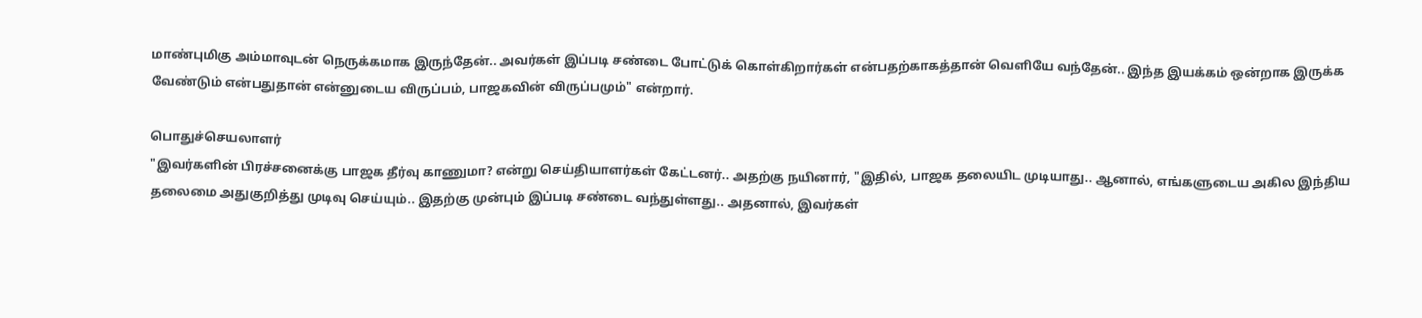மாண்புமிகு அம்மாவுடன் நெருக்கமாக இருந்தேன்.. அவர்கள் இப்படி சண்டை போட்டுக் கொள்கிறார்கள் என்பதற்காகத்தான் வெளியே வந்தேன்.. இந்த இயக்கம் ஒன்றாக இருக்க வேண்டும் என்பதுதான் என்னுடைய விருப்பம், பாஜகவின் விருப்பமும்" என்றார்.

பொதுச்செயலாளர்
"இவர்களின் பிரச்சனைக்கு பாஜக தீர்வு காணுமா? என்று செய்தியாளர்கள் கேட்டனர்.. அதற்கு நயினார், "இதில், பாஜக தலையிட முடியாது.. ஆனால், எங்களுடைய அகில இந்திய தலைமை அதுகுறித்து முடிவு செய்யும்.. இதற்கு முன்பும் இப்படி சண்டை வந்துள்ளது.. அதனால், இவர்கள்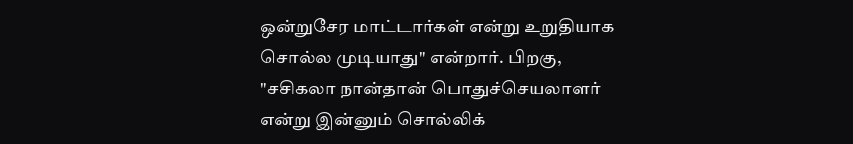ஒன்றுசேர மாட்டார்கள் என்று உறுதியாக சொல்ல முடியாது" என்றார். பிறகு, "சசிகலா நான்தான் பொதுச்செயலாளர் என்று இன்னும் சொல்லிக்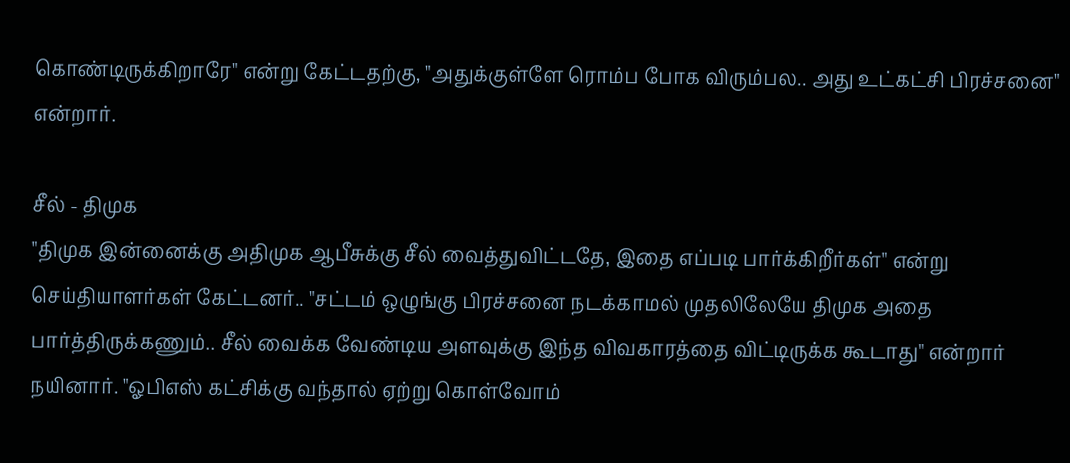கொண்டிருக்கிறாரே" என்று கேட்டதற்கு, "அதுக்குள்ளே ரொம்ப போக விரும்பல.. அது உட்கட்சி பிரச்சனை" என்றார்.

சீல் - திமுக
"திமுக இன்னைக்கு அதிமுக ஆபீசுக்கு சீல் வைத்துவிட்டதே, இதை எப்படி பார்க்கிறீர்கள்" என்று செய்தியாளர்கள் கேட்டனர்.. "சட்டம் ஒழுங்கு பிரச்சனை நடக்காமல் முதலிலேயே திமுக அதை பார்த்திருக்கணும்.. சீல் வைக்க வேண்டிய அளவுக்கு இந்த விவகாரத்தை விட்டிருக்க கூடாது" என்றார் நயினார். "ஓபிஎஸ் கட்சிக்கு வந்தால் ஏற்று கொள்வோம்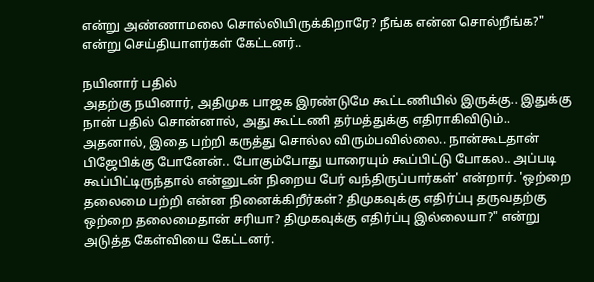என்று அண்ணாமலை சொல்லியிருக்கிறாரே? நீங்க என்ன சொல்றீங்க?" என்று செய்தியாளர்கள் கேட்டனர்..

நயினார் பதில்
அதற்கு நயினார், அதிமுக பாஜக இரண்டுமே கூட்டணியில் இருக்கு.. இதுக்கு நான் பதில் சொன்னால், அது கூட்டணி தர்மத்துக்கு எதிராகிவிடும்.. அதனால், இதை பற்றி கருத்து சொல்ல விரும்பவில்லை.. நான்கூடதான் பிஜேபிக்கு போனேன்.. போகும்போது யாரையும் கூப்பிட்டு போகல.. அப்படி கூப்பிட்டிருந்தால் என்னுடன் நிறைய பேர் வந்திருப்பார்கள்' என்றார். 'ஒற்றை தலைமை பற்றி என்ன நினைக்கிறீர்கள்? திமுகவுக்கு எதிர்ப்பு தருவதற்கு ஒற்றை தலைமைதான் சரியா? திமுகவுக்கு எதிர்ப்பு இல்லையா?" என்று அடுத்த கேள்வியை கேட்டனர்.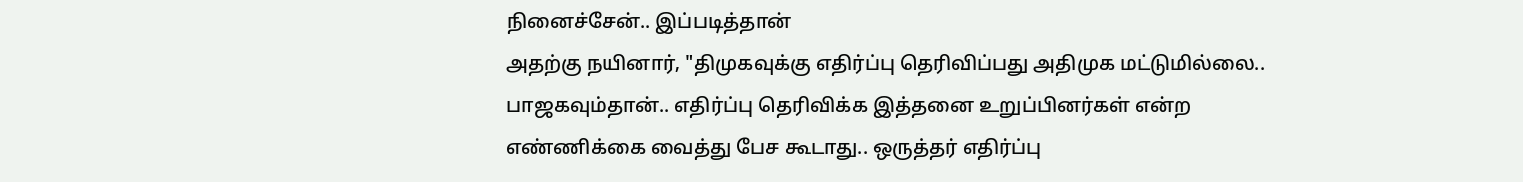நினைச்சேன்.. இப்படித்தான்
அதற்கு நயினார், "திமுகவுக்கு எதிர்ப்பு தெரிவிப்பது அதிமுக மட்டுமில்லை.. பாஜகவும்தான்.. எதிர்ப்பு தெரிவிக்க இத்தனை உறுப்பினர்கள் என்ற எண்ணிக்கை வைத்து பேச கூடாது.. ஒருத்தர் எதிர்ப்பு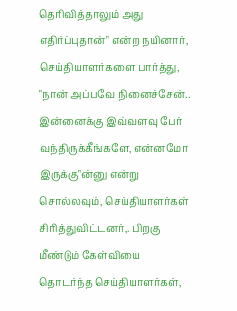தெரிவித்தாலும் அது எதிர்ப்புதான்" என்ற நயினார், செய்தியாளர்களை பார்த்து, "நான் அப்பவே நினைச்சேன்.. இன்னைக்கு இவ்வளவு பேர் வந்திருக்கீங்களே, என்னமோ இருக்கு"ன்னு என்று சொல்லவும், செய்தியாளர்கள் சிரித்துவிட்டனர்,. பிறகு மீண்டும் கேள்வியை தொடர்ந்த செய்தியாளர்கள்,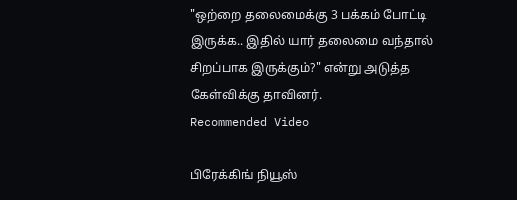"ஒற்றை தலைமைக்கு 3 பக்கம் போட்டி இருக்க.. இதில் யார் தலைமை வந்தால் சிறப்பாக இருக்கும்?" என்று அடுத்த கேள்விக்கு தாவினர்.
Recommended Video

பிரேக்கிங் நியூஸ்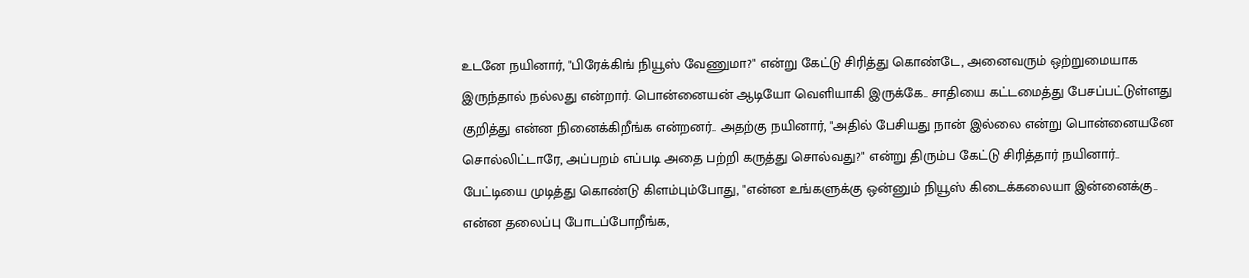உடனே நயினார், "பிரேக்கிங் நியூஸ் வேணுமா?" என்று கேட்டு சிரித்து கொண்டே, அனைவரும் ஒற்றுமையாக இருந்தால் நல்லது என்றார். பொன்னையன் ஆடியோ வெளியாகி இருக்கே.. சாதியை கட்டமைத்து பேசப்பட்டுள்ளது குறித்து என்ன நினைக்கிறீங்க என்றனர்.. அதற்கு நயினார், "அதில் பேசியது நான் இல்லை என்று பொன்னையனே சொல்லிட்டாரே, அப்பறம் எப்படி அதை பற்றி கருத்து சொல்வது?" என்று திரும்ப கேட்டு சிரித்தார் நயினார்.. பேட்டியை முடித்து கொண்டு கிளம்பும்போது, "என்ன உங்களுக்கு ஒன்னும் நியூஸ் கிடைக்கலையா இன்னைக்கு.. என்ன தலைப்பு போடப்போறீங்க,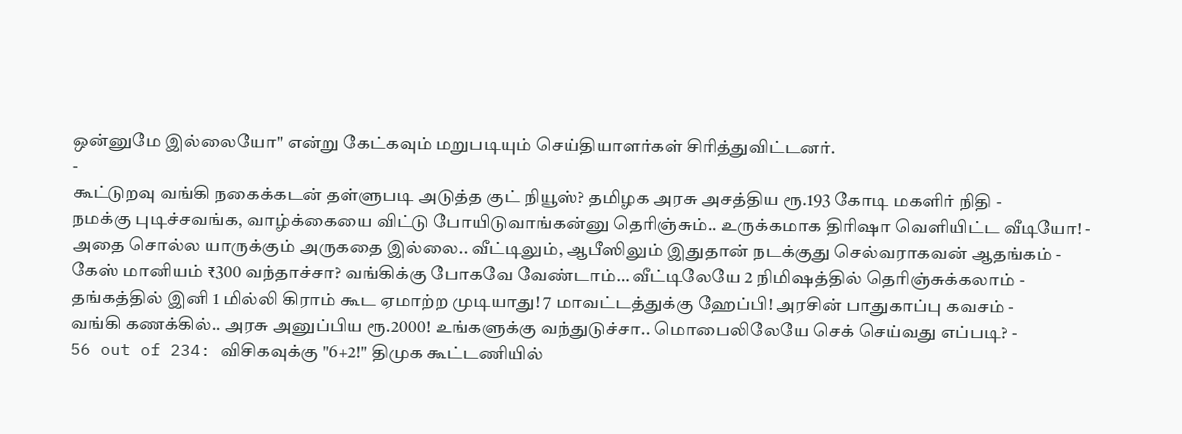ஒன்னுமே இல்லையோ" என்று கேட்கவும் மறுபடியும் செய்தியாளர்கள் சிரித்துவிட்டனர்.
-
கூட்டுறவு வங்கி நகைக்கடன் தள்ளுபடி அடுத்த குட் நியூஸ்? தமிழக அரசு அசத்திய ரூ.193 கோடி மகளிர் நிதி -
நமக்கு புடிச்சவங்க, வாழ்க்கையை விட்டு போயிடுவாங்கன்னு தெரிஞ்சும்.. உருக்கமாக திரிஷா வெளியிட்ட வீடியோ! -
அதை சொல்ல யாருக்கும் அருகதை இல்லை.. வீட்டிலும், ஆபீஸிலும் இதுதான் நடக்குது செல்வராகவன் ஆதங்கம் -
கேஸ் மானியம் ₹300 வந்தாச்சா? வங்கிக்கு போகவே வேண்டாம்… வீட்டிலேயே 2 நிமிஷத்தில் தெரிஞ்சுக்கலாம் -
தங்கத்தில் இனி 1 மில்லி கிராம் கூட ஏமாற்ற முடியாது! 7 மாவட்டத்துக்கு ஹேப்பி! அரசின் பாதுகாப்பு கவசம் -
வங்கி கணக்கில்.. அரசு அனுப்பிய ரூ.2000! உங்களுக்கு வந்துடுச்சா.. மொபைலிலேயே செக் செய்வது எப்படி? -
56 out of 234: விசிகவுக்கு "6+2!" திமுக கூட்டணியில்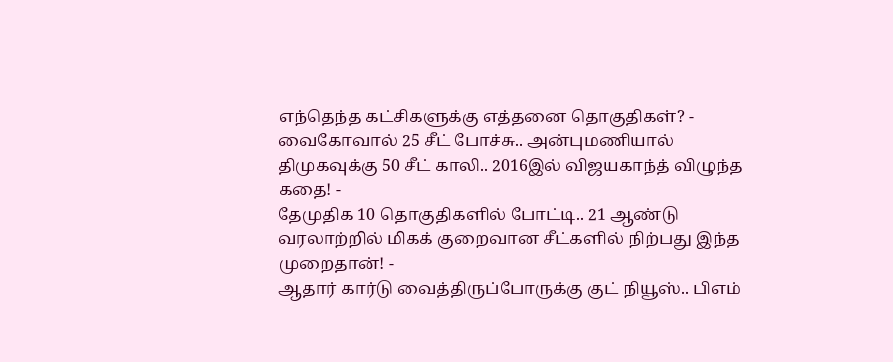எந்தெந்த கட்சிகளுக்கு எத்தனை தொகுதிகள்? -
வைகோவால் 25 சீட் போச்சு.. அன்புமணியால் திமுகவுக்கு 50 சீட் காலி.. 2016இல் விஜயகாந்த் விழுந்த கதை! -
தேமுதிக 10 தொகுதிகளில் போட்டி.. 21 ஆண்டு வரலாற்றில் மிகக் குறைவான சீட்களில் நிற்பது இந்த முறைதான்! -
ஆதார் கார்டு வைத்திருப்போருக்கு குட் நியூஸ்.. பிஎம்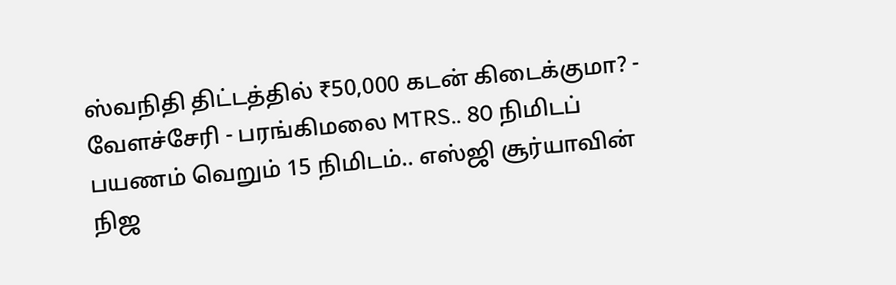ஸ்வநிதி திட்டத்தில் ₹50,000 கடன் கிடைக்குமா? -
வேளச்சேரி - பரங்கிமலை MTRS.. 80 நிமிடப் பயணம் வெறும் 15 நிமிடம்.. எஸ்ஜி சூர்யாவின் நிஜ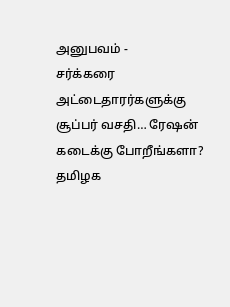அனுபவம் -
சர்க்கரை அட்டைதாரர்களுக்கு சூப்பர் வசதி… ரேஷன் கடைக்கு போறீங்களா? தமிழக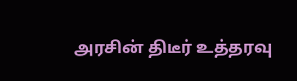அரசின் திடீர் உத்தரவு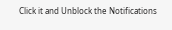Click it and Unblock the Notifications